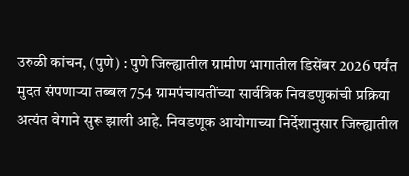उरुळी कांचन, (पुणे) : पुणे जिल्ह्यातील ग्रामीण भागातील डिसेंबर 2026 पर्यंत मुदत संपणाऱ्या तब्बल 754 ग्रामपंचायतींच्या सार्वत्रिक निवडणुकांची प्रक्रिया अत्यंत वेगाने सुरू झाली आहे. निवडणूक आयोगाच्या निर्देशानुसार जिल्ह्यातील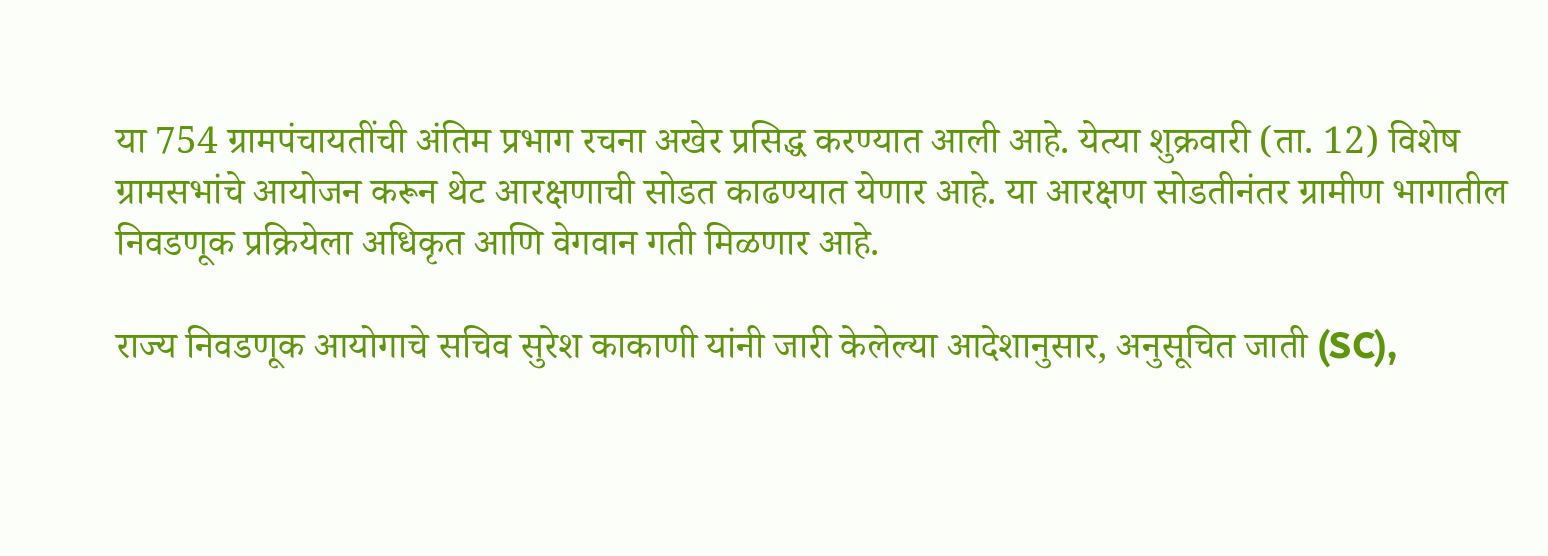या 754 ग्रामपंचायतींची अंतिम प्रभाग रचना अखेर प्रसिद्ध करण्यात आली आहे. येत्या शुक्रवारी (ता. 12) विशेष ग्रामसभांचे आयोजन करून थेट आरक्षणाची सोडत काढण्यात येणार आहे. या आरक्षण सोडतीनंतर ग्रामीण भागातील निवडणूक प्रक्रियेला अधिकृत आणि वेगवान गती मिळणार आहे.

राज्य निवडणूक आयोगाचे सचिव सुरेश काकाणी यांनी जारी केलेल्या आदेशानुसार, अनुसूचित जाती (SC),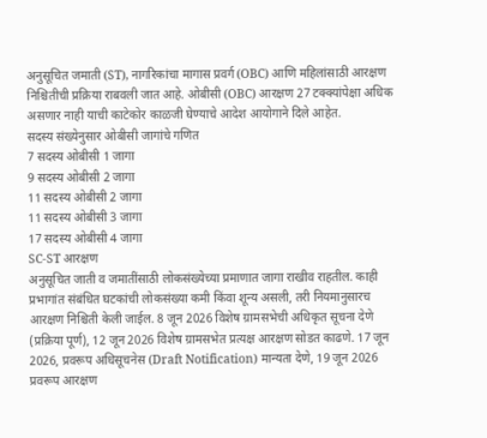अनुसूचित जमाती (ST), नागरिकांचा मागास प्रवर्ग (OBC) आणि महिलांसाठी आरक्षण निश्चितीची प्रक्रिया राबवली जात आहे. ओबीसी (OBC) आरक्षण 27 टक्क्यांपेक्षा अधिक असणार नाही याची काटेकोर काळजी घेण्याचे आदेश आयोगाने दिले आहेत.
सदस्य संख्येनुसार ओबीसी जागांचे गणित
7 सदस्य ओबीसी 1 जागा
9 सदस्य ओबीसी 2 जागा
11 सदस्य ओबीसी 2 जागा
11 सदस्य ओबीसी 3 जागा
17 सदस्य ओबीसी 4 जागा
SC-ST आरक्षण
अनुसूचित जाती व जमातींसाठी लोकसंख्येच्या प्रमाणात जागा राखीव राहतील. काही प्रभागांत संबंधित घटकांची लोकसंख्या कमी किंवा शून्य असली, तरी नियमानुसारच आरक्षण निश्चिती केली जाईल. 8 जून 2026 विशेष ग्रामसभेची अधिकृत सूचना देणे (प्रक्रिया पूर्ण), 12 जून 2026 विशेष ग्रामसभेत प्रत्यक्ष आरक्षण सोडत काढणे. 17 जून 2026, प्रवरूप अधिसूचनेस (Draft Notification) मान्यता देणे, 19 जून 2026 प्रवरूप आरक्षण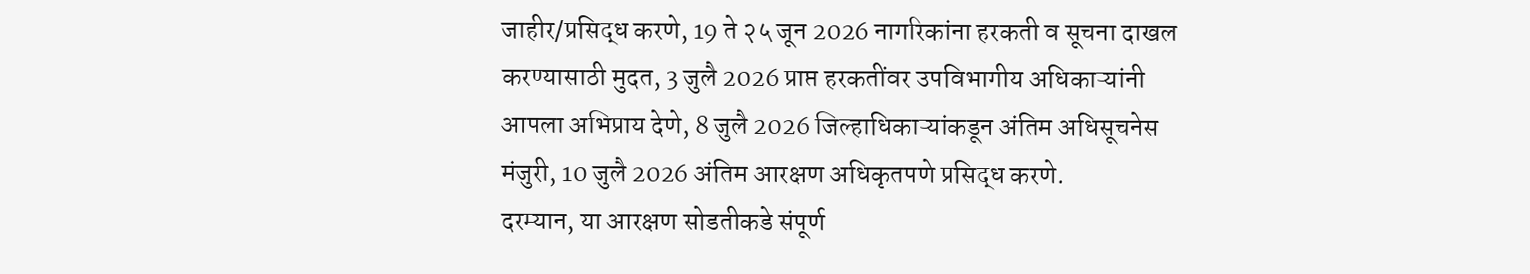जाहीर/प्रसिद्ध करणे, 19 ते २५ जून 2026 नागरिकांना हरकती व सूचना दाखल करण्यासाठी मुदत, 3 जुलै 2026 प्राप्त हरकतींवर उपविभागीय अधिकाऱ्यांनी आपला अभिप्राय देणे, 8 जुलै 2026 जिल्हाधिकाऱ्यांकडून अंतिम अधिसूचनेस मंजुरी, 10 जुलै 2026 अंतिम आरक्षण अधिकृतपणे प्रसिद्ध करणे.
दरम्यान, या आरक्षण सोडतीकडे संपूर्ण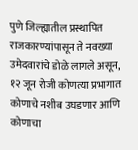पुणे जिल्ह्यातील प्रस्थापित राजकारण्यांपासून ते नवख्या उमेदवारांचे डोळे लागले असून, १२ जून रोजी कोणत्या प्रभागात कोणाचे नशीब उघडणार आणि कोणाचा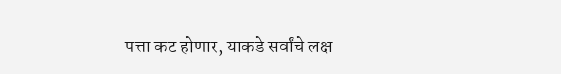पत्ता कट होणार, याकडे सर्वांचे लक्ष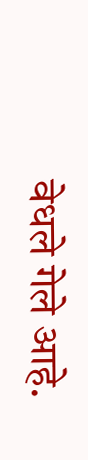वेधले गेले आहे.